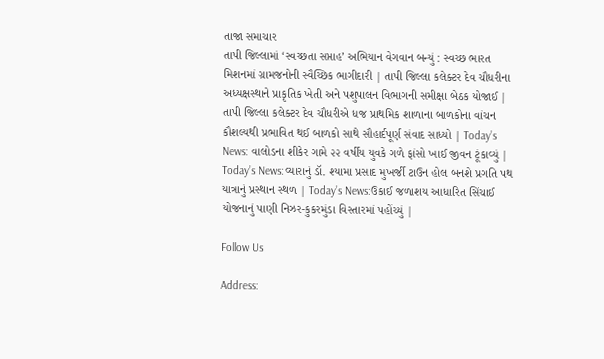તાજા સમાચાર
તાપી જિલ્લામાં ‘સ્વચ્છતા સપ્તાહ’ અભિયાન વેગવાન બન્યું : સ્વચ્છ ભારત મિશનમાં ગ્રામજનોની સ્વૈચ્છિક ભાગીદારી | તાપી જિલ્લા કલેક્ટર દેવ ચૌધરીના અધ્યક્ષસ્થાને પ્રાકૃતિક ખેતી અને પશુપાલન વિભાગની સમીક્ષા બેઠક યોજાઈ | તાપી જિલ્લા કલેક્ટર દેવ ચૌધરીએ ધજ પ્રાથમિક શાળાના બાળકોના વાંચન કૌશલ્યથી પ્રભાવિત થઈ બાળકો સાથે સૌહાર્દપૂર્ણ સંવાદ સાધ્યો | Today’s News: વાલોડના શીકેર ગામે ૨૨ વર્ષીય યુવકે ગળે ફાંસો ખાઈ જીવન ટૂંકાવ્યું | Today’s News:વ્યારાનું ડૉ. શ્યામા પ્રસાદ મુખર્જી ટાઉન હોલ બનશે પ્રગતિ પથ યાત્રાનું પ્રસ્થાન સ્થળ | Today’s News:ઉકાઈ જળાશય આધારિત સિંચાઈ યોજનાનું પાણી નિઝર-કુકરમુંડા વિસ્તારમાં પહોંચ્યું |

Follow Us

Address: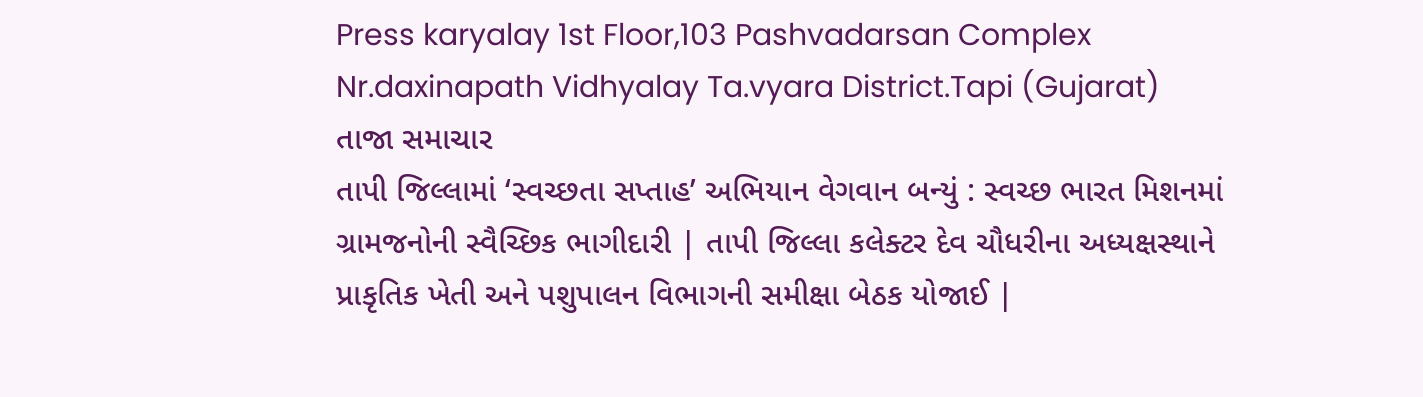Press karyalay 1st Floor,103 Pashvadarsan Complex Nr.daxinapath Vidhyalay Ta.vyara District.Tapi (Gujarat)
તાજા સમાચાર
તાપી જિલ્લામાં ‘સ્વચ્છતા સપ્તાહ’ અભિયાન વેગવાન બન્યું : સ્વચ્છ ભારત મિશનમાં ગ્રામજનોની સ્વૈચ્છિક ભાગીદારી | તાપી જિલ્લા કલેક્ટર દેવ ચૌધરીના અધ્યક્ષસ્થાને પ્રાકૃતિક ખેતી અને પશુપાલન વિભાગની સમીક્ષા બેઠક યોજાઈ |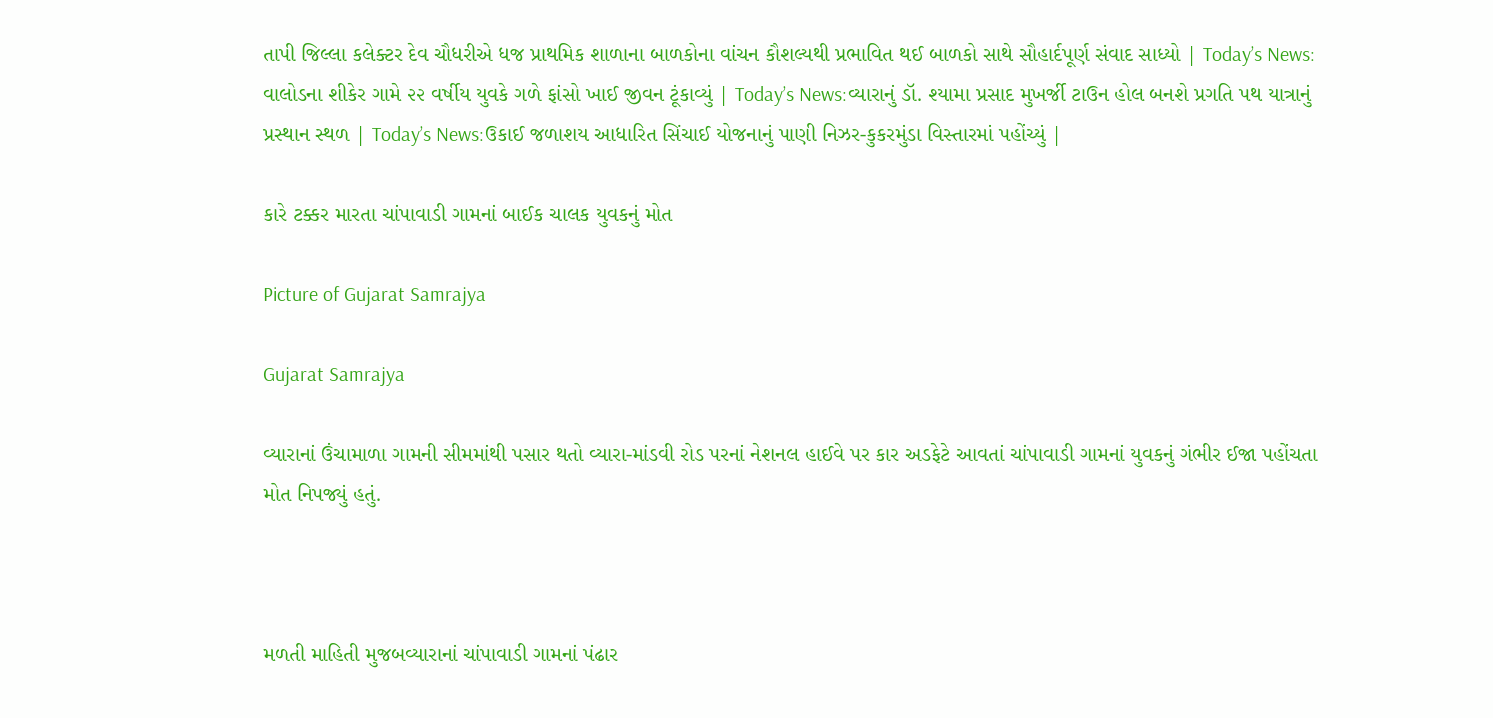તાપી જિલ્લા કલેક્ટર દેવ ચૌધરીએ ધજ પ્રાથમિક શાળાના બાળકોના વાંચન કૌશલ્યથી પ્રભાવિત થઈ બાળકો સાથે સૌહાર્દપૂર્ણ સંવાદ સાધ્યો | Today’s News: વાલોડના શીકેર ગામે ૨૨ વર્ષીય યુવકે ગળે ફાંસો ખાઈ જીવન ટૂંકાવ્યું | Today’s News:વ્યારાનું ડૉ. શ્યામા પ્રસાદ મુખર્જી ટાઉન હોલ બનશે પ્રગતિ પથ યાત્રાનું પ્રસ્થાન સ્થળ | Today’s News:ઉકાઈ જળાશય આધારિત સિંચાઈ યોજનાનું પાણી નિઝર-કુકરમુંડા વિસ્તારમાં પહોંચ્યું |

કારે ટક્કર મારતા ચાંપાવાડી ગામનાં બાઈક ચાલક યુવકનું મોત

Picture of Gujarat Samrajya

Gujarat Samrajya

વ્યારાનાં ઉંચામાળા ગામની સીમમાંથી પસાર થતો વ્યારા-માંડવી રોડ પરનાં નેશનલ હાઈવે પર કાર અડફેટે આવતાં ચાંપાવાડી ગામનાં યુવકનું ગંભીર ઈજા પહોંચતા મોત નિપજ્યું હતું.



મળતી માહિતી મુજબવ્યારાનાં ચાંપાવાડી ગામનાં પંઢાર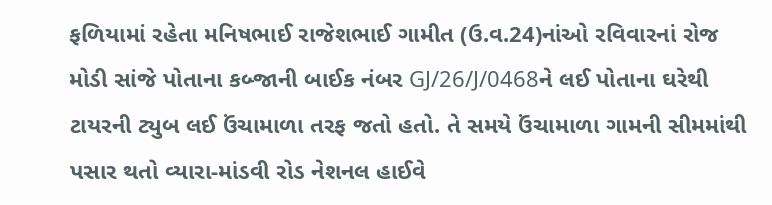ફળિયામાં રહેતા મનિષભાઈ રાજેશભાઈ ગામીત (ઉ.વ.24)નાંઓ રવિવારનાં રોજ મોડી સાંજે પોતાના કબ્જાની બાઈક નંબર GJ/26/J/0468ને લઈ પોતાના ઘરેથી ટાયરની ટ્યુબ લઈ ઉંચામાળા તરફ જતો હતો. તે સમયે ઉંચામાળા ગામની સીમમાંથી પસાર થતો વ્યારા-માંડવી રોડ નેશનલ હાઈવે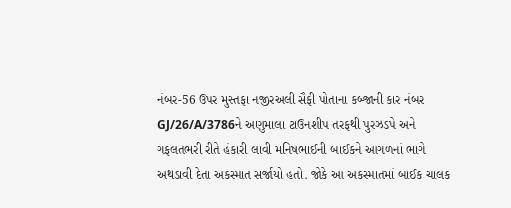નંબર-56 ઉપર મુસ્તફા નજીરઅલી સૈફી પોતાના કબ્જાની કાર નંબર GJ/26/A/3786ને અણુમાલા ટાઉનશીપ તરફથી પુરઝડપે અને ગફલતભરી રીતે હંકારી લાવી મનિષભાઈની બાઈકને આગળનાં ભાગે અથડાવી દેતા અકસ્માત સર્જાયો હતો. જોકે આ અકસ્માતમાં બાઈક ચાલક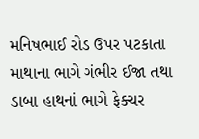મનિષભાઈ રોડ ઉપર પટકાતા માથાના ભાગે ગંભીર ઈજા તથા ડાબા હાથનાં ભાગે ફેક્ચર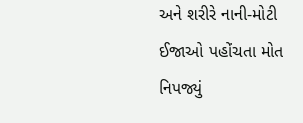અને શરીરે નાની-મોટી ઈજાઓ પહોંચતા મોત નિપજ્યું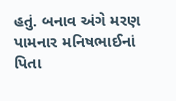હતું. બનાવ અંગે મરણ પામનાર મનિષભાઈનાં પિતા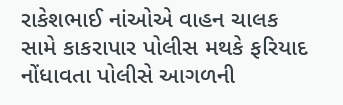રાકેશભાઈ નાંઓએ વાહન ચાલક સામે કાકરાપાર પોલીસ મથકે ફરિયાદ નોંધાવતા પોલીસે આગળની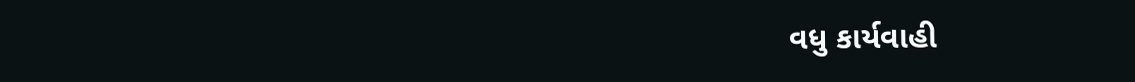વધુ કાર્યવાહી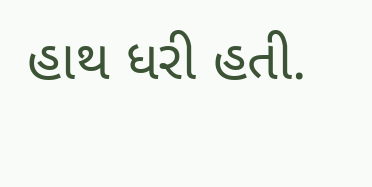હાથ ધરી હતી.